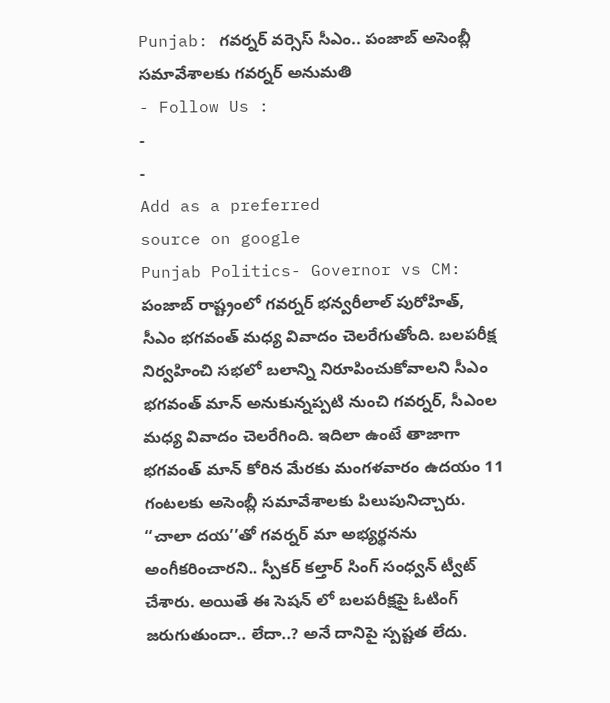Punjab: గవర్నర్ వర్సెస్ సీఎం.. పంజాబ్ అసెంబ్లీ సమావేశాలకు గవర్నర్ అనుమతి
- Follow Us :
-
-
Add as a preferred
source on google
Punjab Politics- Governor vs CM: పంజాబ్ రాష్ట్రంలో గవర్నర్ భన్వరీలాల్ పురోహిత్, సీఎం భగవంత్ మధ్య వివాదం చెలరేగుతోంది. బలపరీక్ష నిర్వహించి సభలో బలాన్ని నిరూపించుకోవాలని సీఎం భగవంత్ మాన్ అనుకున్నప్పటి నుంచి గవర్నర్, సీఎంల మధ్య వివాదం చెలరేగింది. ఇదిలా ఉంటే తాజాగా భగవంత్ మాన్ కోరిన మేరకు మంగళవారం ఉదయం 11 గంటలకు అసెంబ్లీ సమావేశాలకు పిలుపునిచ్చారు. ‘‘చాలా దయ’’తో గవర్నర్ మా అభ్యర్థనను అంగీకరించారని.. స్పీకర్ కల్తార్ సింగ్ సంధ్వన్ ట్వీట్ చేశారు. అయితే ఈ సెషన్ లో బలపరీక్షపై ఓటింగ్ జరుగుతుందా.. లేదా..? అనే దానిపై స్పష్టత లేదు.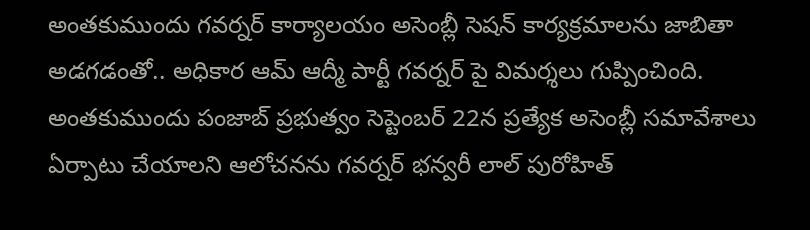అంతకుముందు గవర్నర్ కార్యాలయం అసెంబ్లీ సెషన్ కార్యక్రమాలను జాబితా అడగడంతో.. అధికార ఆమ్ ఆద్మీ పార్టీ గవర్నర్ పై విమర్శలు గుప్పించింది. అంతకుముందు పంజాబ్ ప్రభుత్వం సెప్టెంబర్ 22న ప్రత్యేక అసెంబ్లీ సమావేశాలు ఏర్పాటు చేయాలని ఆలోచనను గవర్నర్ భన్వరీ లాల్ పురోహిత్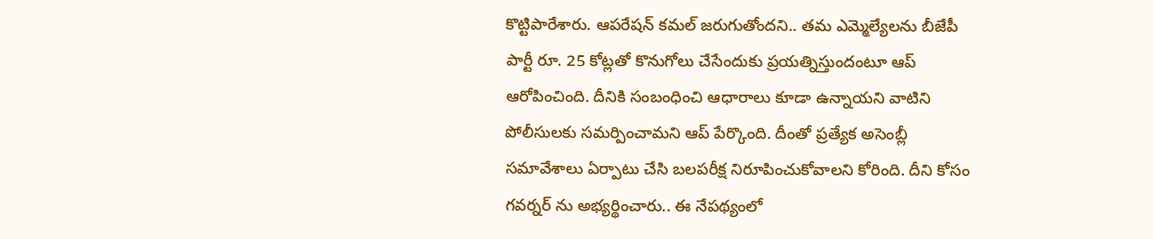కొట్టిపారేశారు. ఆపరేషన్ కమల్ జరుగుతోందని.. తమ ఎమ్మెల్యేలను బీజేపీ పార్టీ రూ. 25 కోట్లతో కొనుగోలు చేసేందుకు ప్రయత్నిస్తుందంటూ ఆప్ ఆరోపించింది. దీనికి సంబంధించి ఆధారాలు కూడా ఉన్నాయని వాటిని పోలీసులకు సమర్పించామని ఆప్ పేర్కొంది. దీంతో ప్రత్యేక అసెంబ్లీ సమావేశాలు ఏర్పాటు చేసి బలపరీక్ష నిరూపించుకోవాలని కోరింది. దీని కోసం గవర్నర్ ను అభ్యర్థించారు.. ఈ నేపథ్యంలో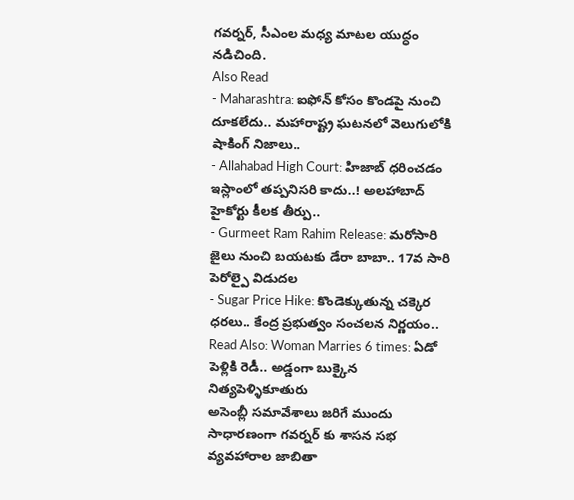గవర్నర్, సీఎంల మధ్య మాటల యుద్ధం నడిచింది.
Also Read
- Maharashtra: ఐఫోన్ కోసం కొండపై నుంచి దూకలేదు.. మహారాష్ట్ర ఘటనలో వెలుగులోకి షాకింగ్ నిజాలు..
- Allahabad High Court: హిజాబ్ ధరించడం ఇస్లాంలో తప్పనిసరి కాదు..! అలహాబాద్ హైకోర్టు కీలక తీర్పు..
- Gurmeet Ram Rahim Release: మరోసారి జైలు నుంచి బయటకు డేరా బాబా.. 17వ సారి పెరోల్పై విడుదల
- Sugar Price Hike: కొండెక్కుతున్న చక్కెర ధరలు.. కేంద్ర ప్రభుత్వం సంచలన నిర్ణయం..
Read Also: Woman Marries 6 times: ఏడో పెళ్లికి రెడీ.. అడ్డంగా బుక్కైన నిత్యపెళ్ళికూతురు
అసెంబ్లీ సమావేశాలు జరిగే ముందు సాధారణంగా గవర్నర్ కు శాసన సభ వ్యవహారాల జాబితా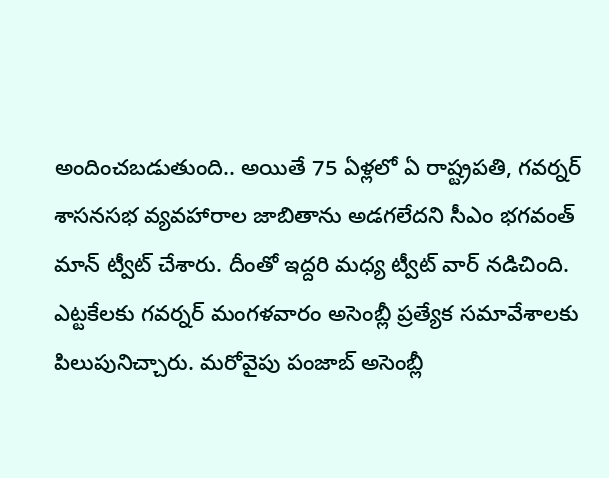అందించబడుతుంది.. అయితే 75 ఏళ్లలో ఏ రాష్ట్రపతి, గవర్నర్ శాసనసభ వ్యవహారాల జాబితాను అడగలేదని సీఎం భగవంత్ మాన్ ట్వీట్ చేశారు. దీంతో ఇద్దరి మధ్య ట్వీట్ వార్ నడిచింది. ఎట్టకేలకు గవర్నర్ మంగళవారం అసెంబ్లీ ప్రత్యేక సమావేశాలకు పిలుపునిచ్చారు. మరోవైపు పంజాబ్ అసెంబ్లీ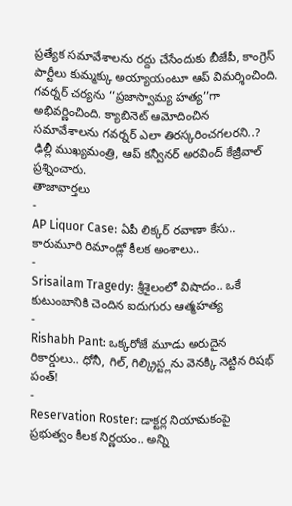ప్రత్యేక సమావేశాలను రద్దు చేసేందుకు బీజేపీ, కాంగ్రెస్ పార్టీలు కుమ్మక్కు అయ్యాయంటూ ఆప్ విమర్శించింది. గవర్నర్ చర్యను ‘‘ప్రజాస్వామ్య హత్య’’గా అభివర్ణించింది. క్యాబినెట్ ఆమోదించిన సమావేశాలను గవర్నర్ ఎలా తిరస్కరించగలరని..? ఢిల్లీ ముఖ్యమంత్రి, ఆప్ కన్వీనర్ అరవింద్ కేజ్రీవాల్ ప్రశ్నించారు.
తాజావార్తలు
-
AP Liquor Case: ఏపీ లిక్కర్ రవాణా కేసు.. కారుమూరి రిమాండ్లో కీలక అంశాలు..
-
Srisailam Tragedy: శ్రీశైలంలో విషాదం.. ఒకే కుటుంబానికి చెందిన ఐదుగురు ఆత్మహత్య
-
Rishabh Pant: ఒక్కరోజే మూడు అరుదైన రికార్డులు.. ధోనీ, గిల్, గిల్క్రిస్ట్లను వెనక్కి నెట్టిన రిషభ్ పంత్!
-
Reservation Roster: డాక్టర్ల నియామకంపై ప్రభుత్వం కీలక నిర్ణయం.. అన్ని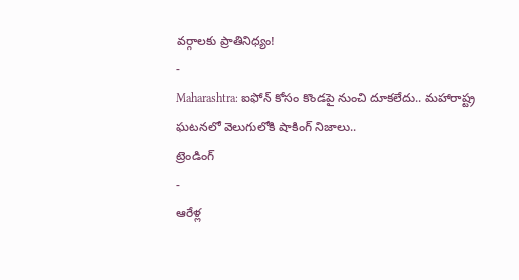వర్గాలకు ప్రాతినిధ్యం!
-
Maharashtra: ఐఫోన్ కోసం కొండపై నుంచి దూకలేదు.. మహారాష్ట్ర ఘటనలో వెలుగులోకి షాకింగ్ నిజాలు..
ట్రెండింగ్
-
ఆరేళ్ల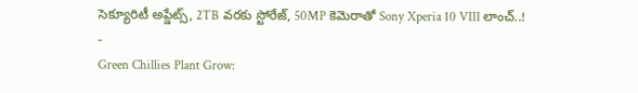సెక్యూరిటీ అప్డేట్స్, 2TB వరకు స్టోరేజ్, 50MP కెమెరాతో Sony Xperia 10 VIII లాంచ్..!
-
Green Chillies Plant Grow: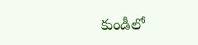కుండీలో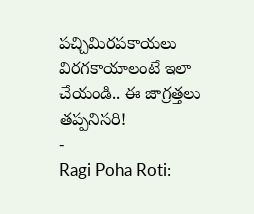పచ్చిమిరపకాయలు విరగకాయాలంటే ఇలా చేయండి.. ఈ జాగ్రత్తలు తప్పనిసరి!
-
Ragi Poha Roti: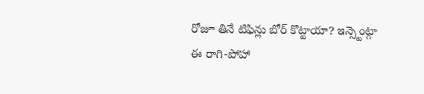రోజూ తినే టిఫిన్లు బోర్ కొట్టాయా? ఇన్స్టెంట్గా ఈ రాగి-పోహా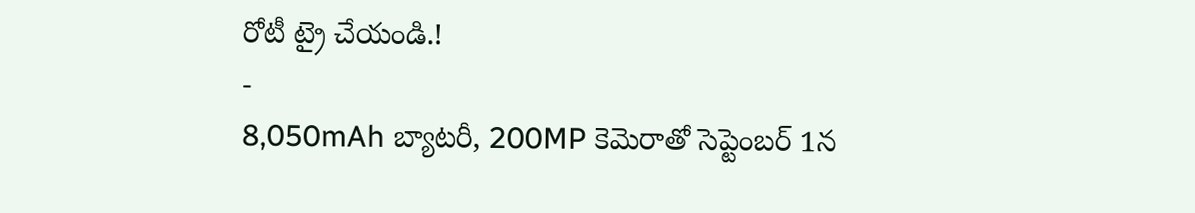రోటీ ట్రై చేయండి.!
-
8,050mAh బ్యాటరీ, 200MP కెమెరాతో సెప్టెంబర్ 1న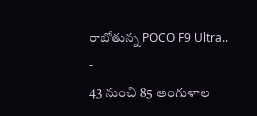రాబోతున్న POCO F9 Ultra..
-
43 నుంచి 85 అంగుళాల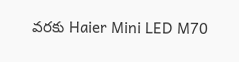వరకు Haier Mini LED M70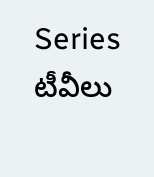Series టీవీలు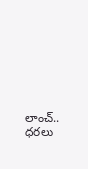లాంచ్.. ధరలు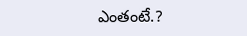ఎంతంటే.?